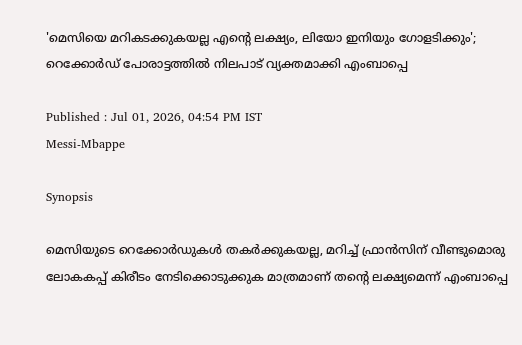'മെസിയെ മറികടക്കുകയല്ല എന്‍റെ ലക്ഷ്യം, ലിയോ ഇനിയും ഗോളടിക്കും'; റെക്കോർഡ് പോരാട്ടത്തിൽ നിലപാട് വ്യക്തമാക്കി എംബാപ്പെ

Published : Jul 01, 2026, 04:54 PM IST
Messi-Mbappe

Synopsis

മെസിയുടെ റെക്കോർഡുകൾ തകർക്കുകയല്ല, മറിച്ച് ഫ്രാൻസിന് വീണ്ടുമൊരു ലോകകപ്പ് കിരീടം നേടിക്കൊടുക്കുക മാത്രമാണ് തന്‍റെ ലക്ഷ്യമെന്ന് എംബാപ്പെ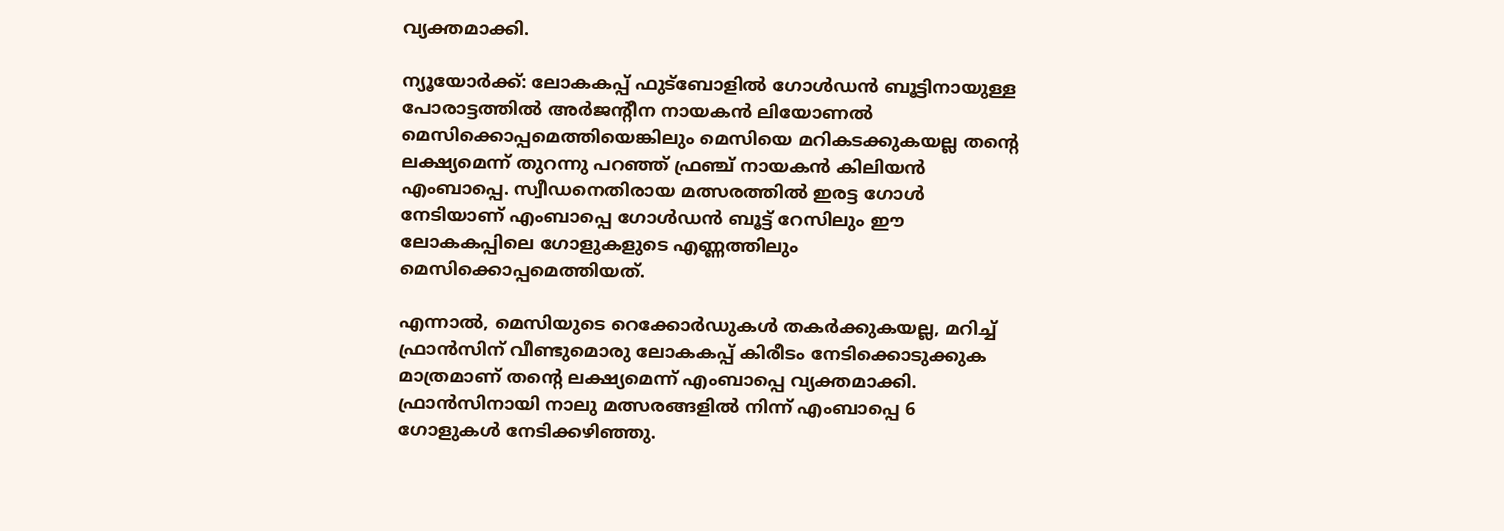വ്യക്തമാക്കി.

ന്യൂയോര്‍ക്ക്: ലോകകപ്പ് ഫുട്ബോളിൽ ഗോള്‍ഡന്‍ ബൂട്ടിനായുള്ള പോരാട്ടത്തില്‍ അര്‍ജന്‍റീന നായകന്‍ ലിയോണൽ മെസിക്കൊപ്പമെത്തിയെങ്കിലും മെസിയെ മറികടക്കുകയല്ല തന്‍റെ ലക്ഷ്യമെന്ന് തുറന്നു പറഞ്ഞ് ഫ്രഞ്ച് നായകന്‍ കിലിയൻ എംബാപ്പെ. സ്വീഡനെതിരായ മത്സരത്തിൽ ഇരട്ട ഗോൾ നേടിയാണ് എംബാപ്പെ ഗോൾഡൻ ബൂട്ട് റേസിലും ഈ ലോകകപ്പിലെ ഗോളുകളുടെ എണ്ണത്തിലും മെസിക്കൊപ്പമെത്തിയത്.

എന്നാൽ, മെസിയുടെ റെക്കോർഡുകൾ തകർക്കുകയല്ല, മറിച്ച് ഫ്രാൻസിന് വീണ്ടുമൊരു ലോകകപ്പ് കിരീടം നേടിക്കൊടുക്കുക മാത്രമാണ് തന്‍റെ ലക്ഷ്യമെന്ന് എംബാപ്പെ വ്യക്തമാക്കി. ഫ്രാൻസിനായി നാലു മത്സരങ്ങളിൽ നിന്ന് എംബാപ്പെ 6 ഗോളുകൾ നേടിക്കഴിഞ്ഞു.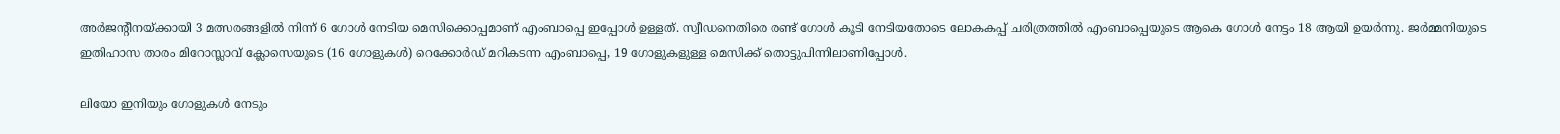അർജന്‍റീനയ്ക്കായി 3 മത്സരങ്ങളിൽ നിന്ന് 6 ഗോൾ നേടിയ മെസിക്കൊപ്പമാണ് എംബാപ്പെ ഇപ്പോൾ ഉള്ളത്. സ്വീഡനെതിരെ രണ്ട് ഗോള്‍ കൂടി നേടിയതോടെ ലോകകപ്പ് ചരിത്രത്തിൽ എംബാപ്പെയുടെ ആകെ ഗോൾ നേട്ടം 18 ആയി ഉയർന്നു. ജർമ്മനിയുടെ ഇതിഹാസ താരം മിറോസ്ലാവ് ക്ലോസെയുടെ (16 ഗോളുകൾ) റെക്കോർഡ് മറികടന്ന എംബാപ്പെ, 19 ഗോളുകളുള്ള മെസിക്ക് തൊട്ടുപിന്നിലാണിപ്പോള്‍.

ലിയോ ഇനിയും ഗോളുകൾ നേടും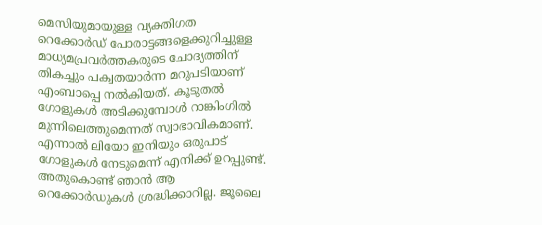മെസിയുമായുള്ള വ്യക്തിഗത റെക്കോർഡ് പോരാട്ടങ്ങളെക്കുറിച്ചുള്ള മാധ്യമപ്രവർത്തകരുടെ ചോദ്യത്തിന് തികച്ചും പക്വതയാർന്ന മറുപടിയാണ് എംബാപ്പെ നൽകിയത്. കൂടുതൽ ഗോളുകൾ അടിക്കുമ്പോൾ റാങ്കിംഗിൽ മുന്നിലെത്തുമെന്നത് സ്വാഭാവികമാണ്. എന്നാൽ ലിയോ ഇനിയും ഒരുപാട് ഗോളുകൾ നേടുമെന്ന് എനിക്ക് ഉറപ്പുണ്ട്. അതുകൊണ്ട് ഞാൻ ആ റെക്കോർഡുകൾ ശ്രദ്ധിക്കാറില്ല. ജൂലൈ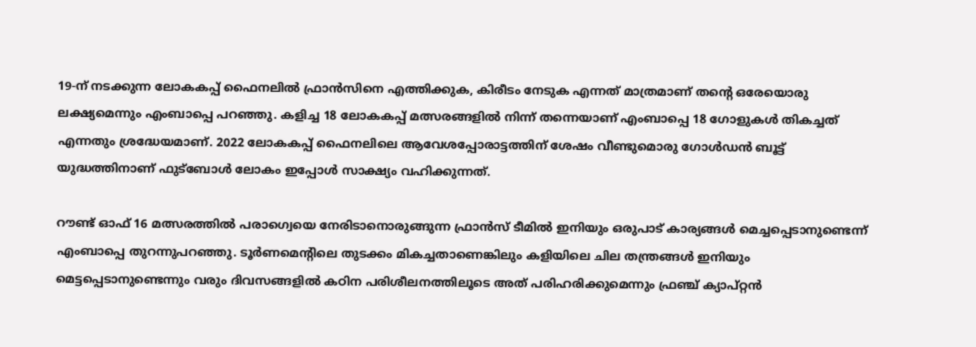19-ന് നടക്കുന്ന ലോകകപ്പ് ഫൈനലിൽ ഫ്രാൻസിനെ എത്തിക്കുക, കിരീടം നേടുക എന്നത് മാത്രമാണ് തന്‍റെ ഒരേയൊരു ലക്ഷ്യമെന്നും എംബാപ്പെ പറഞ്ഞു. കളിച്ച 18 ലോകകപ്പ് മത്സരങ്ങളിൽ നിന്ന് തന്നെയാണ് എംബാപ്പെ 18 ഗോളുകൾ തികച്ചത് എന്നതും ശ്രദ്ധേയമാണ്. 2022 ലോകകപ്പ് ഫൈനലിലെ ആവേശപ്പോരാട്ടത്തിന് ശേഷം വീണ്ടുമൊരു ഗോൾഡൻ ബൂട്ട് യുദ്ധത്തിനാണ് ഫുട്ബോൾ ലോകം ഇപ്പോൾ സാക്ഷ്യം വഹിക്കുന്നത്.

റൗണ്ട് ഓഫ് 16 മത്സരത്തിൽ പരാഗ്വെയെ നേരിടാനൊരുങ്ങുന്ന ഫ്രാൻസ് ടീമിൽ ഇനിയും ഒരുപാട് കാര്യങ്ങൾ മെച്ചപ്പെടാനുണ്ടെന്ന് എംബാപ്പെ തുറന്നുപറഞ്ഞു. ടൂർണമെന്‍റിലെ തുടക്കം മികച്ചതാണെങ്കിലും കളിയിലെ ചില തന്ത്രങ്ങൾ ഇനിയും മെട്ടപ്പെടാനുണ്ടെന്നും വരും ദിവസങ്ങളിൽ കഠിന പരിശീലനത്തിലൂടെ അത് പരിഹരിക്കുമെന്നും ഫ്രഞ്ച് ക്യാപ്റ്റൻ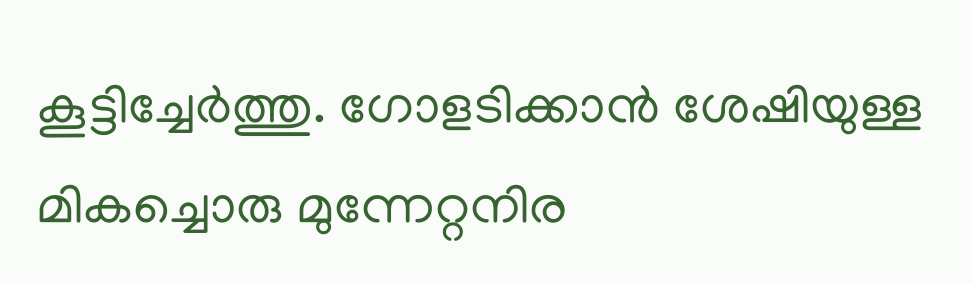കൂട്ടിച്ചേർത്തു. ഗോളടിക്കാൻ ശേഷിയുള്ള മികച്ചൊരു മുന്നേറ്റനിര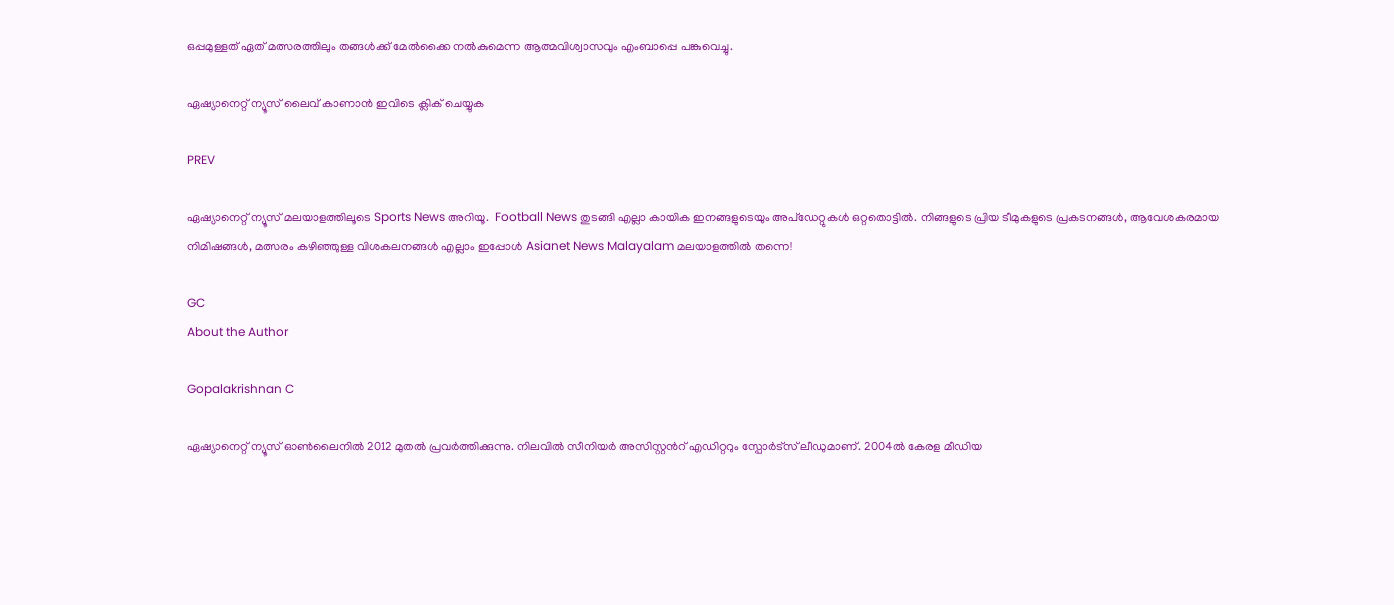ഒപ്പമുള്ളത് ഏത് മത്സരത്തിലും തങ്ങൾക്ക് മേൽക്കൈ നൽകുമെന്ന ആത്മവിശ്വാസവും എംബാപ്പെ പങ്കുവെച്ചു.

ഏഷ്യാനെറ്റ് ന്യൂസ് ലൈവ് കാണാന്‍ ഇവിടെ ക്ലിക് ചെയ്യുക

PREV

ഏഷ്യാനെറ്റ് ന്യൂസ് മലയാളത്തിലൂടെ Sports News അറിയൂ.  Football News തുടങ്ങി എല്ലാ കായിക ഇനങ്ങളുടെയും അപ്‌ഡേറ്റുകൾ ഒറ്റതൊട്ടിൽ. നിങ്ങളുടെ പ്രിയ ടീമുകളുടെ പ്രകടനങ്ങൾ, ആവേശകരമായ നിമിഷങ്ങൾ, മത്സരം കഴിഞ്ഞുള്ള വിശകലനങ്ങൾ എല്ലാം ഇപ്പോൾ Asianet News Malayalam മലയാളത്തിൽ തന്നെ!

GC
About the Author

Gopalakrishnan C

ഏഷ്യാനെറ്റ് ന്യൂസ് ഓണ്‍ലൈനില്‍ 2012 മുതല്‍ പ്രവര്‍ത്തിക്കുന്നു. നിലവില്‍ സീനിയര്‍ അസിസ്റ്റന്‍റ് എഡിറ്ററും സ്പോർട്സ് ലീഡുമാണ്. 2004ൽ കേരള മീഡിയ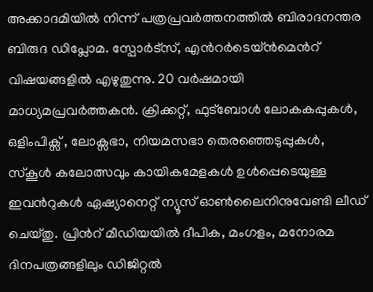അക്കാദമിയില്‍ നിന്ന് പത്രപ്രവര്‍ത്തനത്തില്‍ ബിരാദനന്തര ബിരുദ ഡിപ്ലോമ. സ്പോര്‍ട്സ്, എന്‍റര്‍ടെയ്ൻമെന്‍റ് വിഷയങ്ങളില്‍ എഴുതുന്നു. 20 വര്‍ഷമായി മാധ്യമപ്രവര്‍ത്തകൻ. ക്രിക്കറ്റ്, ഫുട്ബോള്‍ ലോകകപ്പുകൾ, ഒളിംപിക്സ് , ലോക്സഭാ, നിയമസഭാ തെരഞ്ഞെടുപ്പുകള്‍, സ്കൂള്‍ കലോത്സവും കായികമേളകള്‍ ഉള്‍പ്പെടെയുള്ള ഇവന്‍റുകള്‍ ഏഷ്യാനെറ്റ് ന്യൂസ് ഓണ്‍ലൈനിനുവേണ്ടി ലീഡ് ചെയ്തു. പ്രിന്‍റ് മീഡിയയില്‍ ദീപിക, മംഗളം, മനോരമ ദിനപത്രങ്ങളിലും ഡിജിറ്റൽ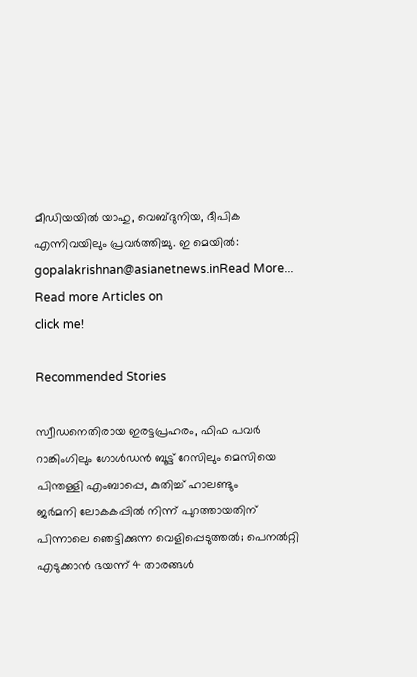മീഡിയയില്‍ യാഹു, വെബ്ദുനിയ, ദീപിക എന്നിവയിലും പ്രവര്‍ത്തിച്ചു. ഇ മെയില്‍: gopalakrishnan@asianetnews.inRead More...
Read more Articles on
click me!

Recommended Stories

സ്വീഡനെതിരായ ഇരട്ടപ്രഹരം, ഫിഫ പവര്‍ റാങ്കിംഗിലും ഗോള്‍ഡന്‍ ബൂട്ട് റേസിലും മെസിയെ പിന്തള്ളി എംബാപ്പെ, കുതിച്ച് ഹാലണ്ടും
ജർമനി ലോകകപ്പിൽ നിന്ന് പുറത്തായതിന് പിന്നാലെ ഞെട്ടിക്കുന്ന വെളിപ്പെടുത്തൽ; പെനൽറ്റി എടുക്കാൻ ഭയന്ന് 4 താരങ്ങൾ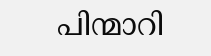പിന്മാറി